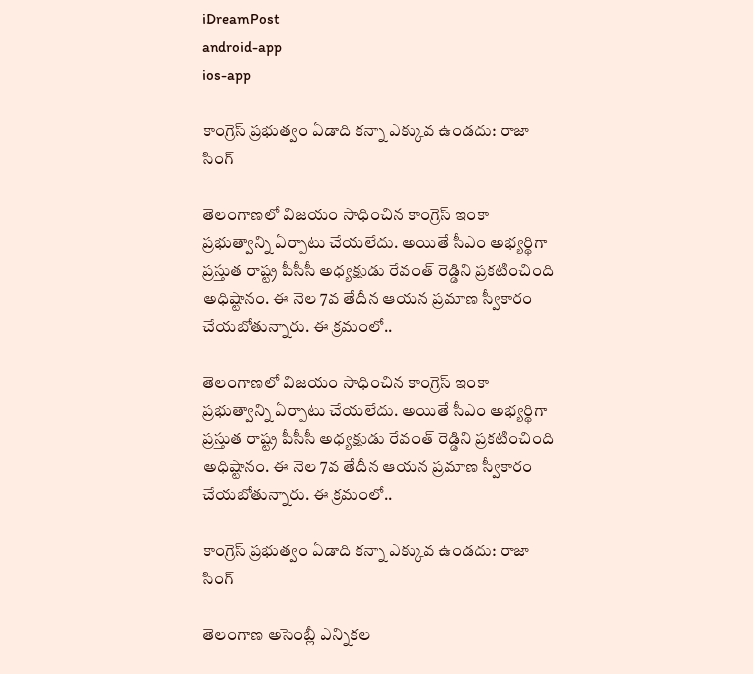iDreamPost
android-app
ios-app

కాంగ్రెస్ ప్రభుత్వం ఏడాది కన్నా ఎక్కువ ఉండదు: రాజా సింగ్

తెలంగాణలో విజయం సాధించిన కాంగ్రెస్ ఇంకా ప్రభుత్వాన్ని ఏర్పాటు చేయలేదు. అయితే సీఎం అభ్యర్థిగా ప్రస్తుత రాష్ట్ర పీసీసీ అధ్యక్షుడు రేవంత్ రెడ్డిని ప్రకటించింది అధిష్టానం. ఈ నెల 7వ తేదీన ఆయన ప్రమాణ స్వీకారం చేయబోతున్నారు. ఈ క్రమంలో..

తెలంగాణలో విజయం సాధించిన కాంగ్రెస్ ఇంకా ప్రభుత్వాన్ని ఏర్పాటు చేయలేదు. అయితే సీఎం అభ్యర్థిగా ప్రస్తుత రాష్ట్ర పీసీసీ అధ్యక్షుడు రేవంత్ రెడ్డిని ప్రకటించింది అధిష్టానం. ఈ నెల 7వ తేదీన ఆయన ప్రమాణ స్వీకారం చేయబోతున్నారు. ఈ క్రమంలో..

కాంగ్రెస్ ప్రభుత్వం ఏడాది కన్నా ఎక్కువ ఉండదు: రాజా సింగ్

తెలంగాణ అసెంబ్లీ ఎన్నికల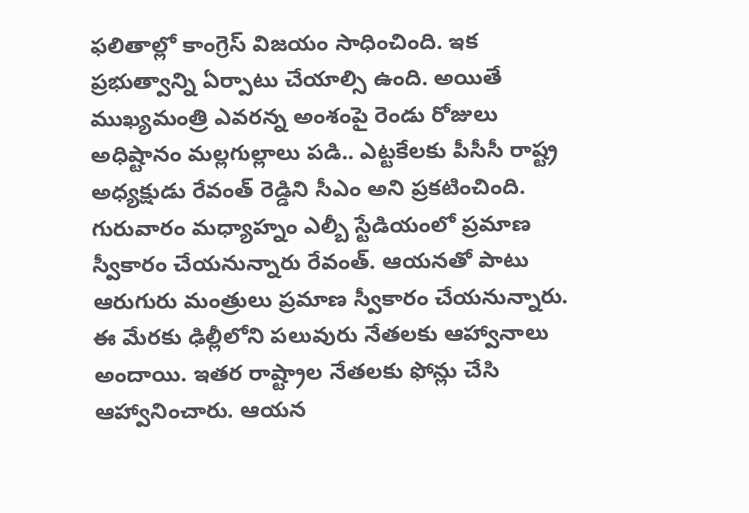ఫలితాల్లో కాంగ్రెస్ విజయం సాధించింది. ఇక ప్రభుత్వాన్ని ఏర్పాటు చేయాల్సి ఉంది. అయితే ముఖ్యమంత్రి ఎవరన్న అంశంపై రెండు రోజులు అధిష్టానం మల్లగుల్లాలు పడి.. ఎట్టకేలకు పీసీసీ రాష్ట్ర అధ్యక్షుడు రేవంత్ రెడ్డిని సీఎం అని ప్రకటించింది. గురువారం మధ్యాహ్నం ఎల్బీ స్టేడియంలో ప్రమాణ స్వీకారం చేయనున్నారు రేవంత్. ఆయనతో పాటు ఆరుగురు మంత్రులు ప్రమాణ స్వీకారం చేయనున్నారు. ఈ మేరకు ఢిల్లీలోని పలువురు నేతలకు ఆహ్వానాలు అందాయి. ఇతర రాష్ట్రాల నేతలకు ఫోన్లు చేసి ఆహ్వానించారు. ఆయన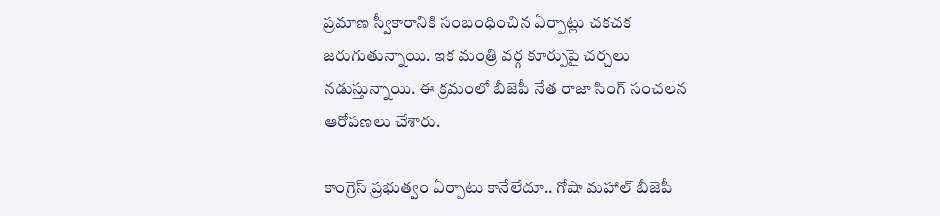ప్రమాణ స్వీకారానికి సంబంధించిన ఏర్పాట్లు చకచక జరుగుతున్నాయి. ఇక మంత్రి వర్గ కూర్పుపై చర్చలు నడుస్తున్నాయి. ఈ క్రమంలో బీజెపీ నేత రాజా సింగ్ సంచలన ఆరోపణలు చేశారు.

కాంగ్రెస్ ప్రభుత్వం ఏర్పాటు కానేలేదూ.. గోషా మహాల్ బీజెపీ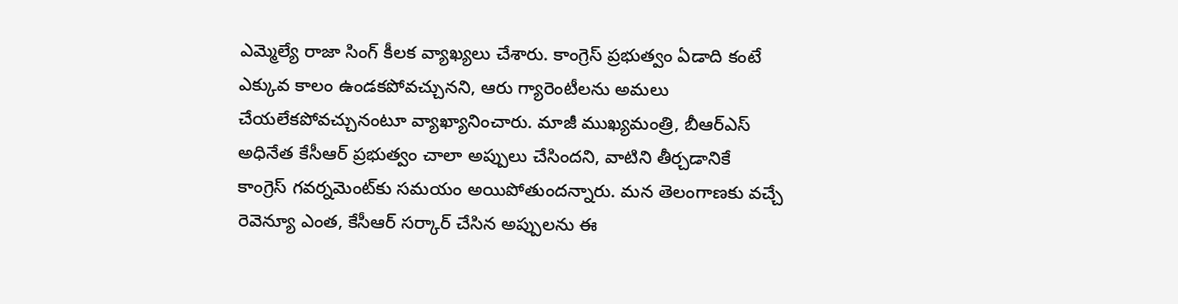ఎమ్మెల్యే రాజా సింగ్ కీలక వ్యాఖ్యలు చేశారు. కాంగ్రెస్ ప్రభుత్వం ఏడాది కంటే ఎక్కువ కాలం ఉండకపోవచ్చునని, ఆరు గ్యారెంటీలను అమలు చేయలేకపోవచ్చునంటూ వ్యాఖ్యానించారు. మాజీ ముఖ్యమంత్రి, బీఆర్ఎస్ అధినేత కేసీఆర్ ప్రభుత్వం చాలా అప్పులు చేసిందని, వాటిని తీర్చడానికే కాంగ్రెస్ గవర్నమెంట్‌కు సమయం అయిపోతుందన్నారు. మన తెలంగాణకు వచ్చే రెవెన్యూ ఎంత, కేసీఆర్ సర్కార్ చేసిన అప్పులను ఈ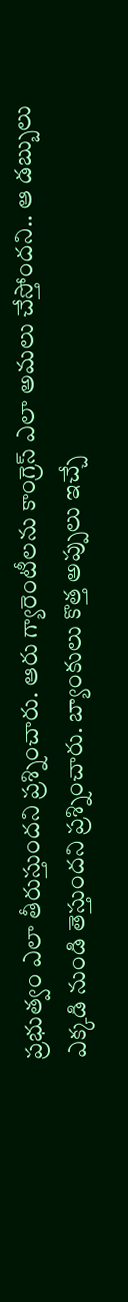ప్రభుత్వం ఎలా తీరుస్తుందని ప్రశ్నించారు. ఆరు గ్యారెంటీలను కాంగ్రెస్ ఎలా అమలు చేస్తోందని.. ఆ డబ్బులు ఎక్కడి నుండి తెస్తుందని ప్రశ్నించారు. బ్యాంకులు కొత్త అప్పులు ఇచ్చే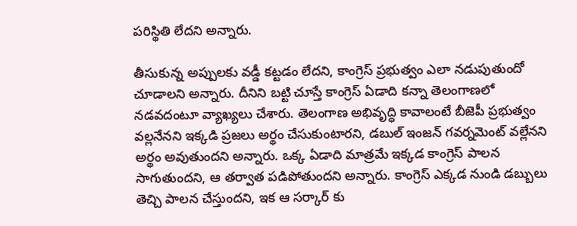పరిస్థితి లేదని అన్నారు.

తీసుకున్న అప్పులకు వడ్డీ కట్టడం లేదని, కాంగ్రెస్ ప్రభుత్వం ఎలా నడుపుతుందో చూడాలని అన్నారు. దీనిని బట్టి చూస్తే కాంగ్రెస్ ఏడాది కన్నా తెలంగాణలో నడవదంటూ వ్యాఖ్యలు చేశారు. తెలంగాణ అభివృద్ధి కావాలంటే బీజెపీ ప్రభుత్వం వల్లనేనని ఇక్కడి ప్రజలు అర్థం చేసుకుంటారని, డబుల్ ఇంజన్ గవర్నమెంట్ వల్లేనని అర్థం అవుతుందని అన్నారు. ఒక్క ఏడాది మాత్రమే ఇక్కడ కాంగ్రెస్ పాలన సాగుతుందని, ఆ తర్వాత పడిపోతుందని అన్నారు. కాంగ్రెస్ ఎక్కడ నుండి డబ్బులు తెచ్చి పాలన చేస్తుందని, ఇక ఆ సర్కార్ కు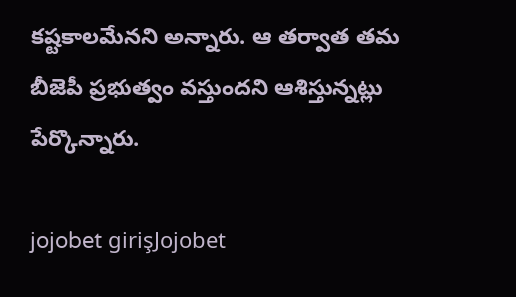కష్టకాలమేనని అన్నారు. ఆ తర్వాత తమ బీజెపీ ప్రభుత్వం వస్తుందని ఆశిస్తున్నట్లు పేర్కొన్నారు.

jojobet girişJojobet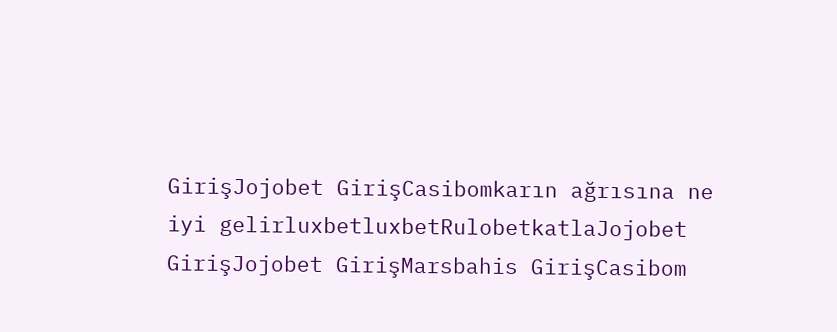GirişJojobet GirişCasibomkarın ağrısına ne iyi gelirluxbetluxbetRulobetkatlaJojobet GirişJojobet GirişMarsbahis GirişCasibom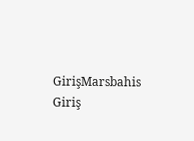GirişMarsbahis Giriş